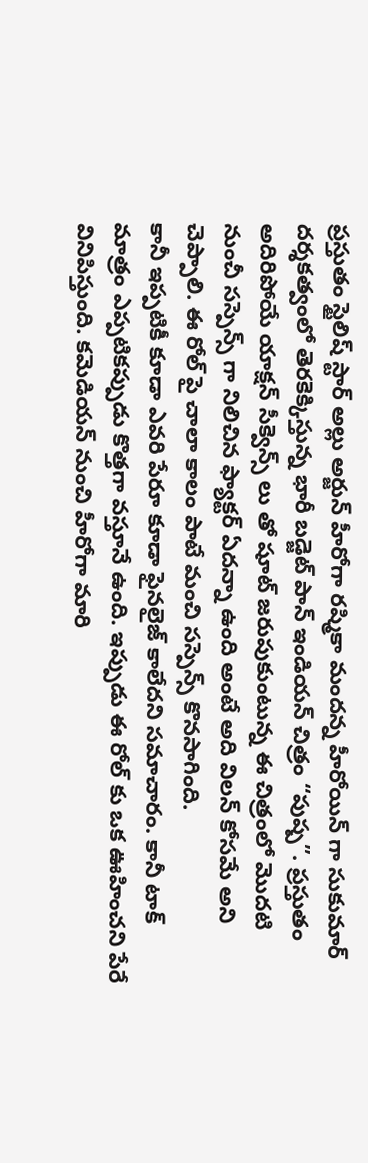ప్రస్తుతం స్టైలిష్ స్టార్ అల్లు అర్జున్ హీరోగా రష్మికా మందన్న హీరోయిన్ గా సుకుమార్ దర్శకత్వంలో తెరకెక్కిస్తున్న భారీ బడ్జెట్ పాన్ ఇండియన్ చిత్రం “పుష్ప”. ప్రస్తుతం అదిరిపోయే యాక్షన్ సీక్వెన్స్ లు తో షూట్ జరుపుకుంటున్న ఈ చిత్రంలో మొదటి నుంచీ సస్పెన్స్ గా నిలిచిన ఫ్యాక్టర్ ఏదన్నా ఉంది అంటే అది విలన్ కోసమే అని చెప్పాలి. ఈ రోల్ పై చాలా కాలం పాటే మంచి సస్పెన్స్ కొనసాగింది.
కానీ ఇప్పటికీ కూడా ఎవరి పేరూ కూడా ఫైనలైజ్ కాలేదని సమాచారం. కానీ టాక్ మాత్రం ఎప్పటికప్పుడు కొత్తగా వస్తూనే ఉంది. ఇప్పుడు ఈ రోల్ కు ఒక ఊహించని పేరే వినిపిస్తుంది. కమెడియన్ నుంచి హీరోగా మారి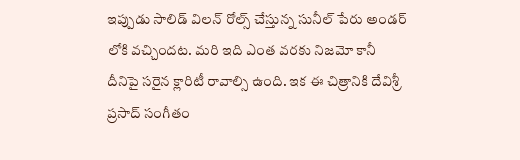ఇప్పుడు సాలిడ్ విలన్ రోల్స్ చేస్తున్న సునీల్ పేరు అండర్ లోకి వచ్చిందట. మరి ఇది ఎంత వరకు నిజమో కానీ దీనిపై సరైన క్లారిటీ రావాల్సి ఉంది. ఇక ఈ చిత్రానికి దేవిశ్రీ ప్రసాద్ సంగీతం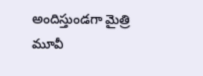అందిస్తుండగా మైత్రి మూవీ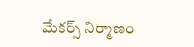మేకర్స్ నిర్మాణం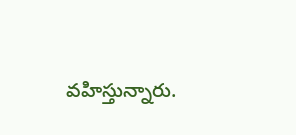వహిస్తున్నారు.